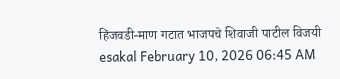हिंजवडी-माण गटात भाजपचे शिवाजी पाटील विजयी
esakal February 10, 2026 06:45 AM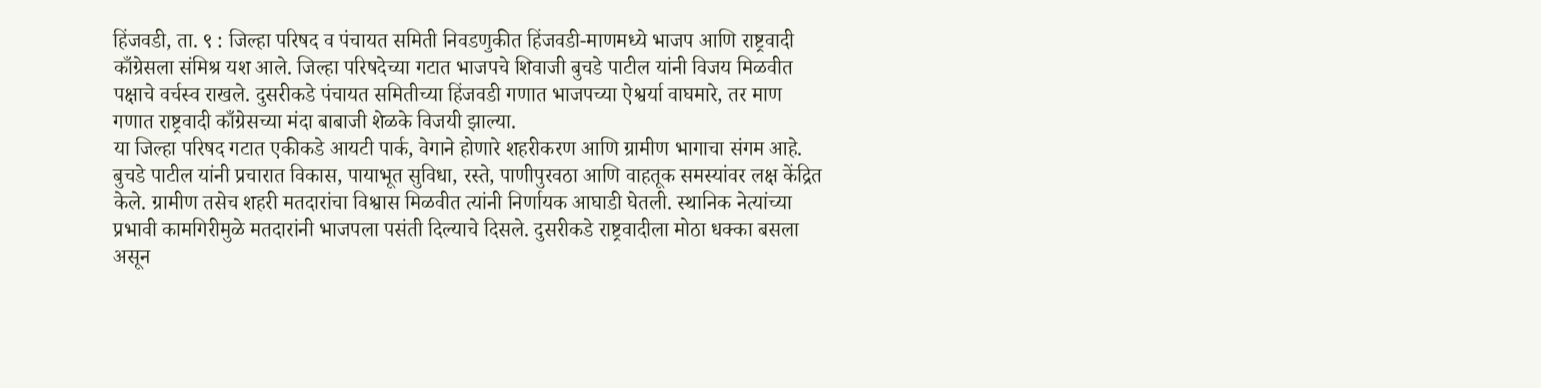हिंजवडी, ता. ९ : जिल्हा परिषद व पंचायत समिती निवडणुकीत हिंजवडी-माणमध्ये भाजप आणि राष्ट्रवादी काँग्रेसला संमिश्र यश आले. जिल्हा परिषदेच्या गटात भाजपचे शिवाजी बुचडे पाटील यांनी विजय मिळवीत पक्षाचे वर्चस्व राखले. दुसरीकडे पंचायत समितीच्या हिंजवडी गणात भाजपच्या ऐश्वर्या वाघमारे, तर माण गणात राष्ट्रवादी काँग्रेसच्या मंदा बाबाजी शेळके विजयी झाल्या.
या जिल्हा परिषद गटात एकीकडे आयटी पार्क, वेगाने होणारे शहरीकरण आणि ग्रामीण भागाचा संगम आहे. बुचडे पाटील यांनी प्रचारात विकास, पायाभूत सुविधा, रस्ते, पाणीपुरवठा आणि वाहतूक समस्यांवर लक्ष केंद्रित केले. ग्रामीण तसेच शहरी मतदारांचा विश्वास मिळवीत त्यांनी निर्णायक आघाडी घेतली. स्थानिक नेत्यांच्या प्रभावी कामगिरीमुळे मतदारांनी भाजपला पसंती दिल्याचे दिसले. दुसरीकडे राष्ट्रवादीला मोठा धक्का बसला असून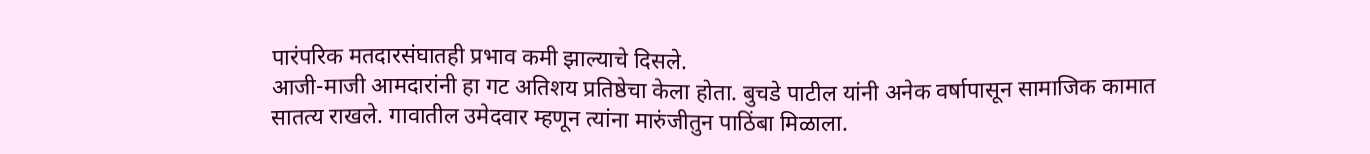पारंपरिक मतदारसंघातही प्रभाव कमी झाल्याचे दिसले.
आजी-माजी आमदारांनी हा गट अतिशय प्रतिष्ठेचा केला होता. बुचडे पाटील यांनी अनेक वर्षापासून सामाजिक कामात सातत्य राखले. गावातील उमेदवार म्हणून त्यांना मारुंजीतुन पाठिंबा मिळाला.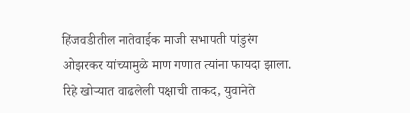हिंजवडीतील नातेवाईक माजी सभापती पांडुरंग ओझरकर यांच्यामुळे माण गणात त्यांना फायदा झाला. रिहे खोऱ्यात वाढलेली पक्षाची ताकद, युवानेते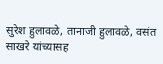सुरेश हुलावळे, तानाजी हुलावळे, वसंत साखरे यांच्यासह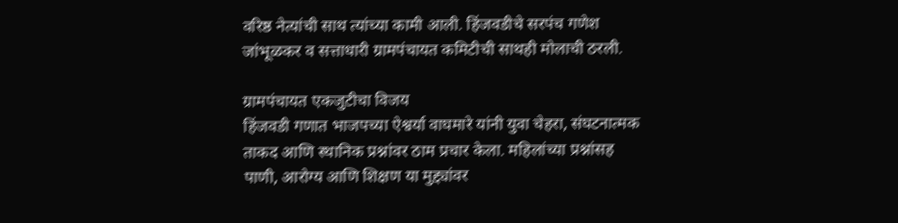वरिष्ठ नेत्यांची साथ त्यांच्या कामी आली. हिंजवडीचे सरपंच गणेश जांभूळकर व सत्ताधारी ग्रामपंचायत कमिटीची साथही मोलाची ठरली.

ग्रामपंचायत एकजुटीचा विजय
हिंजवडी गणात भाजपच्या ऐश्वर्या वाघमारे यांनी युवा चेहरा, संघटनात्मक ताकद आणि स्थानिक प्रश्नांवर ठाम प्रचार केला. महिलांच्या प्रश्नांसह पाणी, आरोग्य आणि शिक्षण या मुद्द्यांवर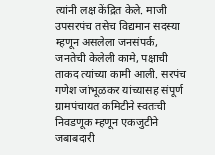त्यांनी लक्ष केंद्रित केले. माजी उपसरपंच तसेच विद्यमान सदस्या म्हणून असलेला जनसंपर्क, जनतेची केलेली कामे, पक्षाची ताकद त्यांच्या कामी आली. सरपंच गणेश जांभूळकर यांच्यासह संपूर्ण ग्रामपंचायत कमिटीने स्वतःची निवडणूक म्हणून एकजुटीने जबाबदारी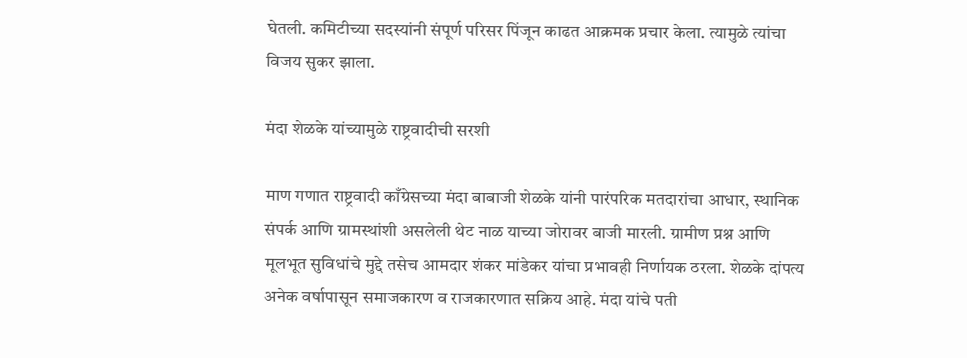घेतली. कमिटीच्या सदस्यांनी संपूर्ण परिसर पिंजून काढत आक्रमक प्रचार केला. त्यामुळे त्यांचा विजय सुकर झाला.

मंदा शेळके यांच्यामुळे राष्ट्रवादीची सरशी

माण गणात राष्ट्रवादी काँग्रेसच्या मंदा बाबाजी शेळके यांनी पारंपरिक मतदारांचा आधार, स्थानिक संपर्क आणि ग्रामस्थांशी असलेली थेट नाळ याच्या जोरावर बाजी मारली. ग्रामीण प्रश्न आणि मूलभूत सुविधांचे मुद्दे तसेच आमदार शंकर मांडेकर यांचा प्रभावही निर्णायक ठरला. शेळके दांपत्य अनेक वर्षापासून समाजकारण व राजकारणात सक्रिय आहे. मंदा यांचे पती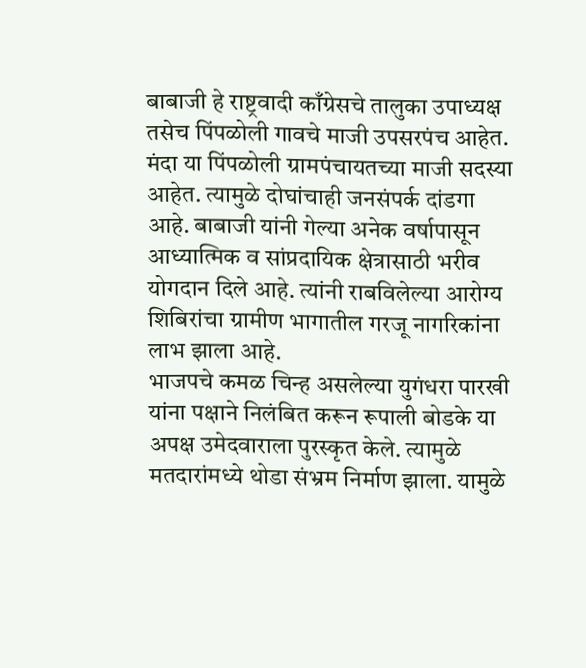बाबाजी हे राष्ट्रवादी काँग्रेसचे तालुका उपाध्यक्ष तसेच पिंपळोली गावचे माजी उपसरपंच आहेत. मंदा या पिंपळोली ग्रामपंचायतच्या माजी सदस्या आहेत. त्यामुळे दोघांचाही जनसंपर्क दांडगा आहे. बाबाजी यांनी गेल्या अनेक वर्षापासून आध्यात्मिक व सांप्रदायिक क्षेत्रासाठी भरीव योगदान दिले आहे. त्यांनी राबविलेल्या आरोग्य शिबिरांचा ग्रामीण भागातील गरजू नागरिकांना लाभ झाला आहे.
भाजपचे कमळ चिन्ह असलेल्या युगंधरा पारखी यांना पक्षाने निलंबित करून रूपाली बोडके या अपक्ष उमेदवाराला पुरस्कृत केले. त्यामुळे मतदारांमध्ये थोडा संभ्रम निर्माण झाला. यामुळे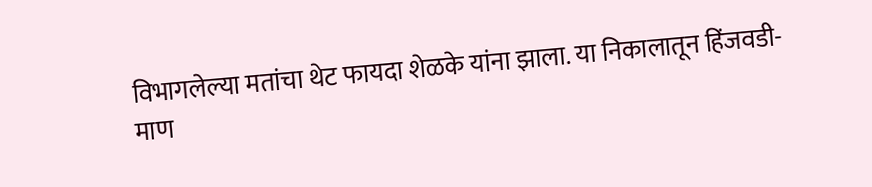विभागलेल्या मतांचा थेट फायदा शेळके यांना झाला. या निकालातून हिंजवडी-माण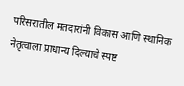परिसरातील मतदारांनी विकास आणि स्थानिक नेतृत्वाला प्राधान्य दिल्याचे स्पष्ट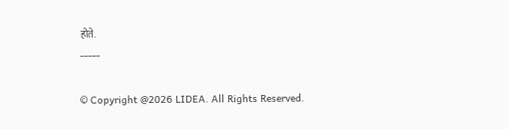होते.
-----

© Copyright @2026 LIDEA. All Rights Reserved.